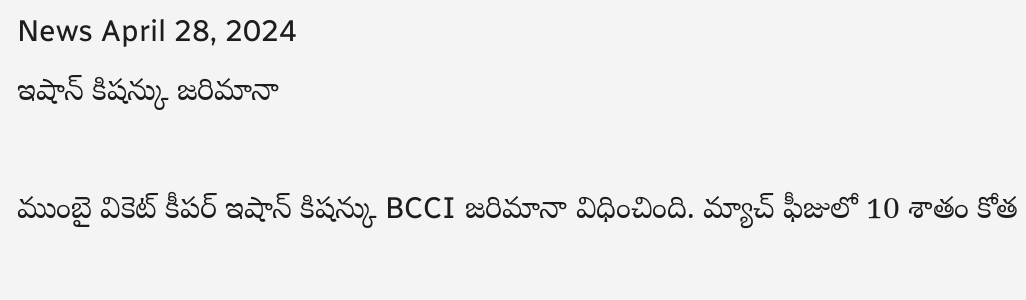News April 28, 2024
ఇషాన్ కిషన్కు జరిమానా

ముంబై వికెట్ కీపర్ ఇషాన్ కిషన్కు BCCI జరిమానా విధించింది. మ్యాచ్ ఫీజులో 10 శాతం కోత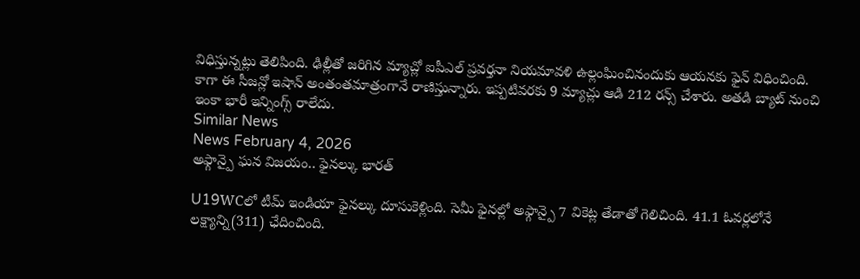విధిస్తున్నట్లు తెలిపింది. ఢిల్లీతో జరిగిన మ్యాచ్లో ఐపీఎల్ ప్రవర్తనా నియమావళి ఉల్లంఘించినందుకు ఆయనకు ఫైన్ విధించింది. కాగా ఈ సీజన్లో ఇషాన్ అంతంతమాత్రంగానే రాణిస్తున్నారు. ఇప్పటివరకు 9 మ్యాచ్లు ఆడి 212 రన్స్ చేశారు. అతడి బ్యాట్ నుంచి ఇంకా భారీ ఇన్నింగ్స్ రాలేదు.
Similar News
News February 4, 2026
అఫ్గాన్పై ఘన విజయం.. ఫైనల్కు భారత్

U19WCలో టీమ్ ఇండియా ఫైనల్కు దూసుకెళ్లింది. సెమీ ఫైనల్లో అఫ్గాన్పై 7 వికెట్ల తేడాతో గెలిచింది. 41.1 ఓవర్లలోనే లక్ష్యాన్ని(311) ఛేదించింది.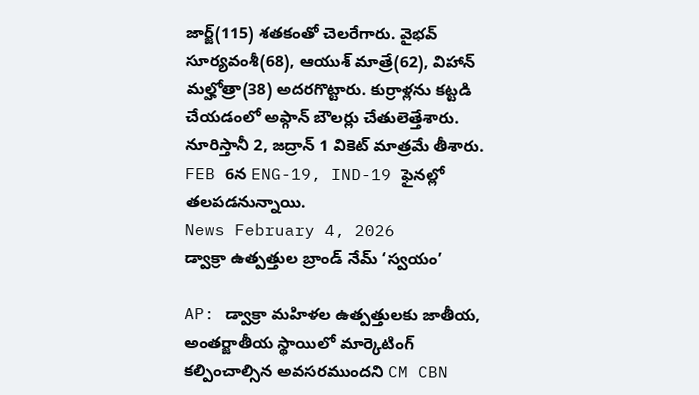జార్జ్(115) శతకంతో చెలరేగారు. వైభవ్ సూర్యవంశీ(68), ఆయుశ్ మాత్రే(62), విహాన్ మల్హోత్రా(38) అదరగొట్టారు. కుర్రాళ్లను కట్టడి చేయడంలో అఫ్గాన్ బౌలర్లు చేతులెత్తేశారు. నూరిస్తానీ 2, జద్రాన్ 1 వికెట్ మాత్రమే తీశారు. FEB 6న ENG-19, IND-19 ఫైనల్లో తలపడనున్నాయి.
News February 4, 2026
డ్వాక్రా ఉత్పత్తుల బ్రాండ్ నేమ్ ‘స్వయం’

AP: డ్వాక్రా మహిళల ఉత్పత్తులకు జాతీయ, అంతర్జాతీయ స్థాయిలో మార్కెటింగ్ కల్పించాల్సిన అవసరముందని CM CBN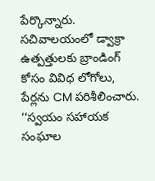పేర్కొన్నారు. సచివాలయంలో డ్వాక్రా ఉత్పత్తులకు బ్రాండింగ్ కోసం వివిధ లోగోలు, పేర్లను CM పరిశీలించారు. ‘‘స్వయం సహాయక సంఘాల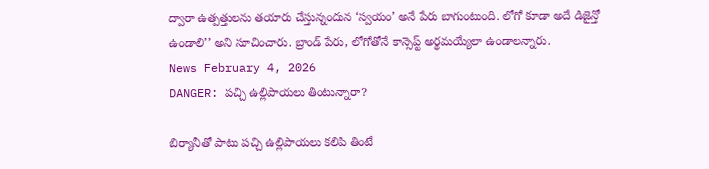ద్వారా ఉత్పత్తులను తయారు చేస్తున్నందున ‘స్వయం’ అనే పేరు బాగుంటుంది. లోగో కూడా అదే డిజైన్తో ఉండాలి’’ అని సూచించారు. బ్రాండ్ పేరు, లోగోతోనే కాన్సెప్ట్ అర్థమయ్యేలా ఉండాలన్నారు.
News February 4, 2026
DANGER: పచ్చి ఉల్లిపాయలు తింటున్నారా?

బిర్యానీతో పాటు పచ్చి ఉల్లిపాయలు కలిపి తింటే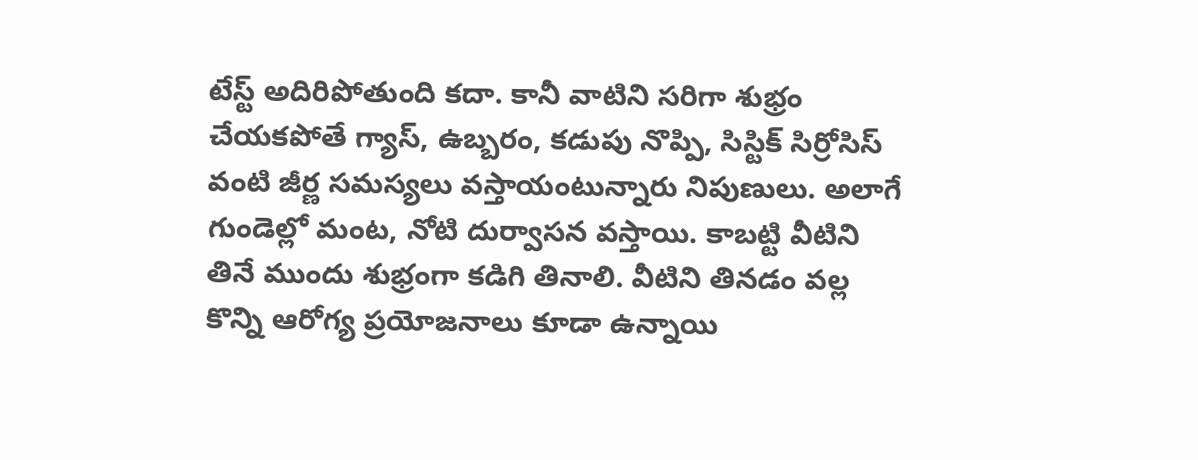టేస్ట్ అదిరిపోతుంది కదా. కానీ వాటిని సరిగా శుభ్రం చేయకపోతే గ్యాస్, ఉబ్బరం, కడుపు నొప్పి, సిస్టిక్ సిర్రోసిస్ వంటి జీర్ణ సమస్యలు వస్తాయంటున్నారు నిపుణులు. అలాగే గుండెల్లో మంట, నోటి దుర్వాసన వస్తాయి. కాబట్టి వీటిని తినే ముందు శుభ్రంగా కడిగి తినాలి. వీటిని తినడం వల్ల కొన్ని ఆరోగ్య ప్రయోజనాలు కూడా ఉన్నాయి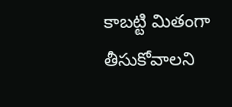కాబట్టి మితంగా తీసుకోవాలని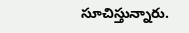సూచిస్తున్నారు.